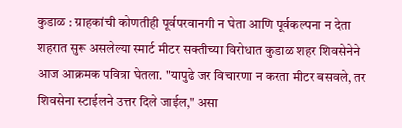कुडाळ : ग्राहकांची कोणतीही पूर्वपरवानगी न घेता आणि पूर्वकल्पना न देता शहरात सुरू असलेल्या स्मार्ट मीटर सक्तीच्या विरोधात कुडाळ शहर शिवसेनेने आज आक्रमक पवित्रा घेतला. "यापुढे जर विचारणा न करता मीटर बसवले, तर शिवसेना स्टाईलने उत्तर दिले जाईल," असा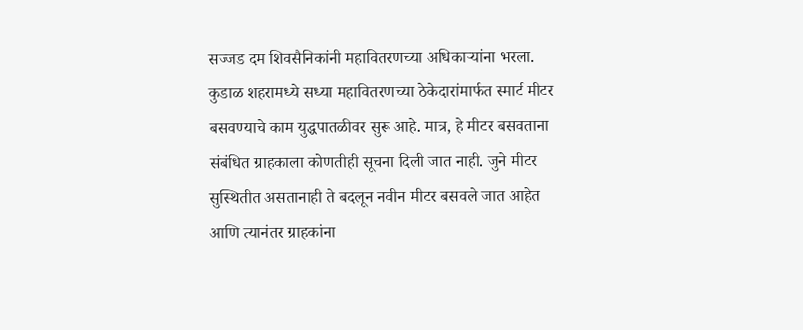सज्जड दम शिवसैनिकांनी महावितरणच्या अधिकाऱ्यांना भरला.
कुडाळ शहरामध्ये सध्या महावितरणच्या ठेकेदारांमार्फत स्मार्ट मीटर बसवण्याचे काम युद्धपातळीवर सुरू आहे. मात्र, हे मीटर बसवताना संबंधित ग्राहकाला कोणतीही सूचना दिली जात नाही. जुने मीटर सुस्थितीत असतानाही ते बदलून नवीन मीटर बसवले जात आहेत आणि त्यानंतर ग्राहकांना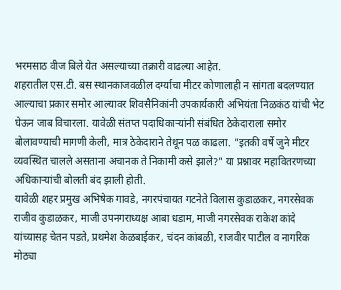भरमसाठ वीज बिले येत असल्याच्या तक्रारी वाढल्या आहेत.
शहरातील एस.टी. बस स्थानकाजवळील दर्ग्याचा मीटर कोणालाही न सांगता बदलण्यात आल्याचा प्रकार समोर आल्यावर शिवसैनिकांनी उपकार्यकारी अभियंता निळकंठ यांची भेट घेऊन जाब विचारला. यावेळी संतप्त पदाधिकाऱ्यांनी संबंधित ठेकेदाराला समोर बोलावण्याची मागणी केली, मात्र ठेकेदाराने तेथून पळ काढला. "इतकी वर्षे जुने मीटर व्यवस्थित चालले असताना अचानक ते निकामी कसे झाले?" या प्रश्नावर महावितरणच्या अधिकाऱ्यांची बोलती बंद झाली होती.
यावेळी शहर प्रमुख अभिषेक गावडे, नगरपंचायत गटनेते विलास कुडाळकर, नगरसेवक राजीव कुडाळकर, माजी उपनगराध्यक्ष आबा धडाम, माजी नगरसेवक राकेश कांदे यांच्यासह चेतन पडते, प्रथमेश केळबाईकर, चंदन कांबळी, राजवीर पाटील व नागरिक मोठ्या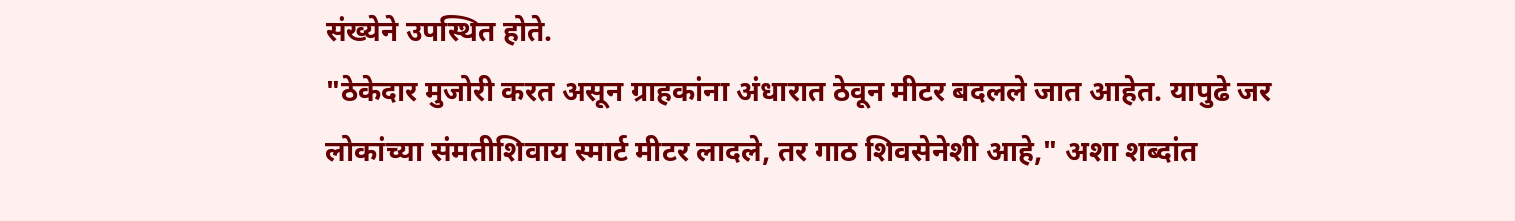संख्येने उपस्थित होते.
"ठेकेदार मुजोरी करत असून ग्राहकांना अंधारात ठेवून मीटर बदलले जात आहेत. यापुढे जर लोकांच्या संमतीशिवाय स्मार्ट मीटर लादले, तर गाठ शिवसेनेशी आहे," अशा शब्दांत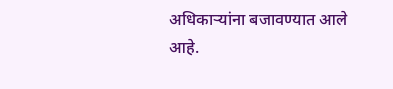अधिकाऱ्यांना बजावण्यात आले आहे.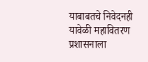याबाबतचे निवेदनही यावेळी महावितरण प्रशासनाला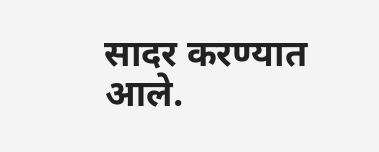सादर करण्यात आले.